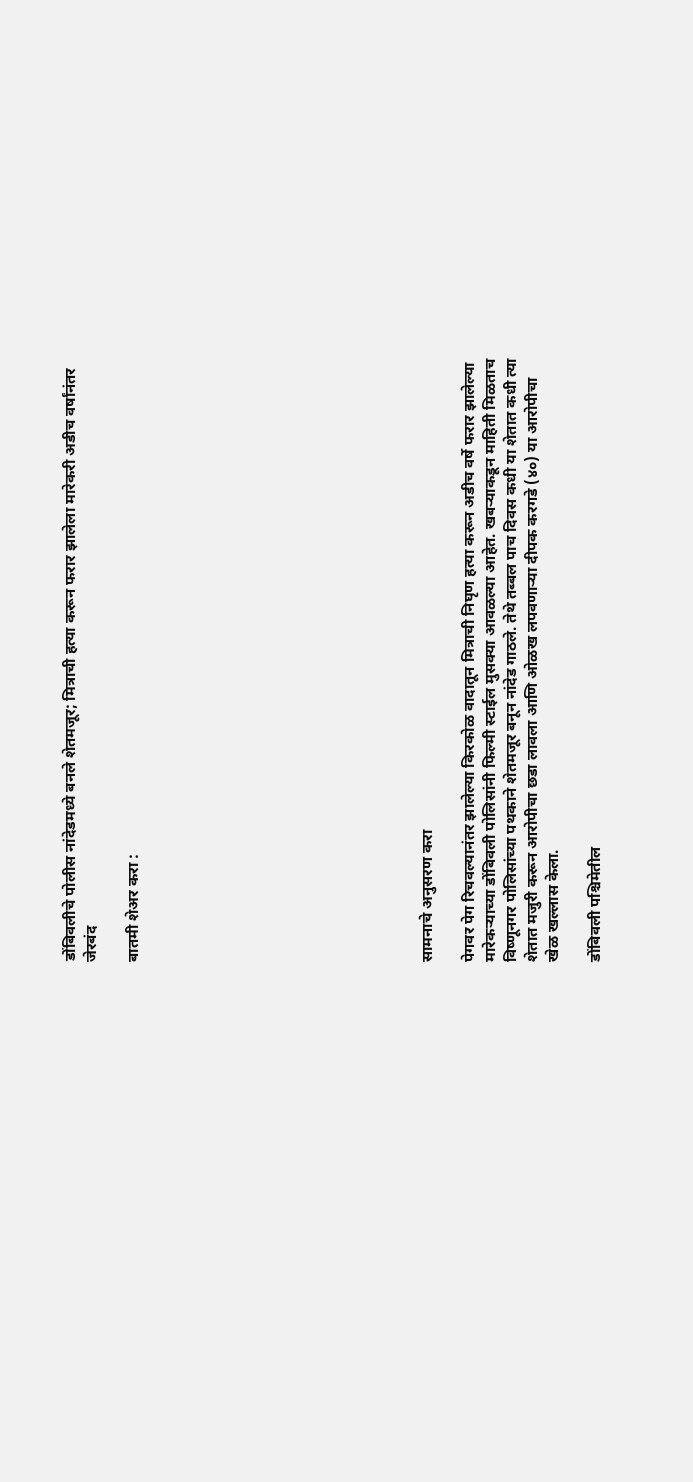डोंबिवलीचे पोलीस नांदेडमध्ये बनले शेतमजूर; मित्राची हत्या करून फरार झालेला मारेकरी अडीच वर्षांनंतर जेरबंद

बातमी शेअर करा :













सामनाचे अनुसरण करा

पेगवर पेग रिचवल्यानंतर झालेल्या किरकोळ वादातून मित्राची निघृण हत्या करून अडीच वर्षे फरार झालेल्या मारेकऱ्याच्या डोंबिवली पोलिसांनी फिल्मी स्टाईल मुसक्या आवळल्या आहेत. खबऱ्याकडून माहिती मिळताच विष्णूनगर पोलिसांच्या पथकाने शेतमजूर बनून नांदेड गाठले. तेथे तब्बल पाच दिवस कधी या शेतात कधी त्या शेतात मजुरी करून आरोपीचा छडा लावला आणि ओळख लपवणाऱ्या दीपक करगडे (४०) या आरोपीचा खेळ खल्लास केला.

डोंबिवली पश्चिमेतील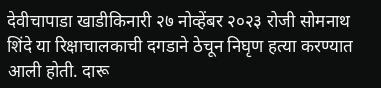देवीचापाडा खाडीकिनारी २७ नोव्हेंबर २०२३ रोजी सोमनाथ शिंदे या रिक्षाचालकाची दगडाने ठेचून निघृण हत्या करण्यात आली होती. दारू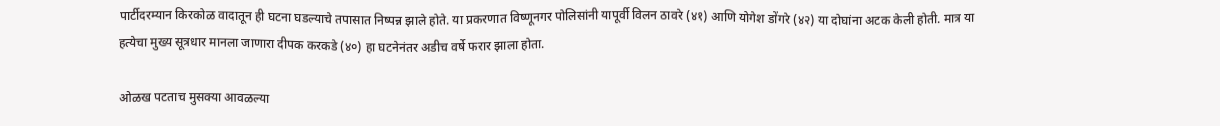पार्टीदरम्यान किरकोळ वादातून ही घटना घडल्याचे तपासात निष्पन्न झाले होते. या प्रकरणात विष्णूनगर पोलिसांनी यापूर्वी विलन ठावरे (४१) आणि योगेश डोंगरे (४२) या दोघांना अटक केली होती. मात्र या हत्येचा मुख्य सूत्रधार मानला जाणारा दीपक करकडे (४०) हा घटनेनंतर अडीच वर्षे फरार झाला होता.

ओळख पटताच मुसक्या आवळल्या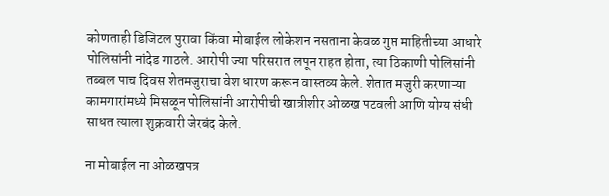कोणताही डिजिटल पुरावा किंवा मोबाईल लोकेशन नसताना केवळ गुप्त माहितीच्या आधारे पोलिसांनी नांदेड गाठले. आरोपी ज्या परिसरात लपून राहत होता, त्या ठिकाणी पोलिसांनी तब्बल पाच दिवस शेतमजुराचा वेश धारण करून वास्तव्य केले. शेतात मजुरी करणाऱ्या कामगारांमध्ये मिसळून पोलिसांनी आरोपीची खात्रीशीर ओळख पटवली आणि योग्य संधी साधत त्याला शुक्रवारी जेरबंद केले.

ना मोबाईल ना ओळखपत्र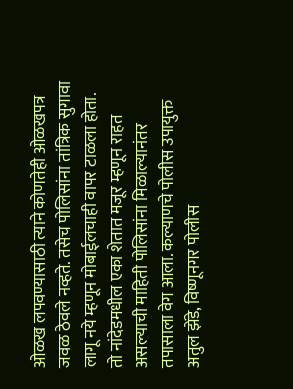ओळख लपवण्यासाठी त्याने कोणतेही ओळखपत्र जवळ ठेवले नव्हते. तसेच पोलिसांना तांत्रिक सुगावा लागू नये म्हणून मोबाईलचाही वापर टाळला होता. तो नांदेडमधील एका शेतात मजूर म्हणून राहत असल्याची माहिती पोलिसांना मिळाल्यानंतर तपासाला वेग आला. कल्याणचे पोलीस उपायुक्त अतुल झेंडे, विष्णूनगर पोलीस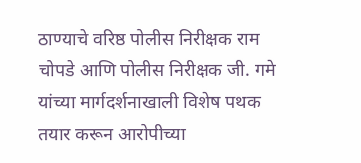ठाण्याचे वरिष्ठ पोलीस निरीक्षक राम चोपडे आणि पोलीस निरीक्षक जी. गमे यांच्या मार्गदर्शनाखाली विशेष पथक तयार करून आरोपीच्या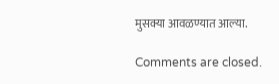मुसक्या आवळण्यात आल्या.

Comments are closed.